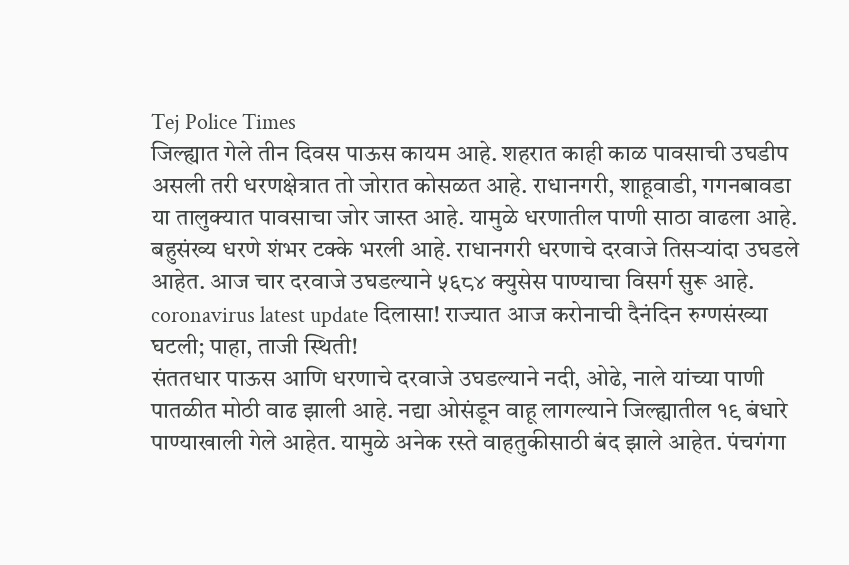Tej Police Times
जिल्ह्यात गेले तीन दिवस पाऊस कायम आहे. शहरात काही काळ पावसाची उघडीप असली तरी धरणक्षेत्रात तो जोरात कोसळत आहे. राधानगरी, शाहूवाडी, गगनबावडा या तालुक्यात पावसाचा जोर जास्त आहे. यामुळे धरणातील पाणी साठा वाढला आहे. बहुसंख्य धरणे शंभर टक्के भरली आहे. राधानगरी धरणाचे दरवाजे तिसऱ्यांदा उघडले आहेत. आज चार दरवाजे उघडल्याने ५६८४ क्युसेस पाण्याचा विसर्ग सुरू आहे.
coronavirus latest update दिलासा! राज्यात आज करोनाची दैनंदिन रुग्णसंख्या घटली; पाहा, ताजी स्थिती!
संततधार पाऊस आणि धरणाचे दरवाजे उघडल्याने नदी, ओढे, नाले यांच्या पाणी पातळीत मोठी वाढ झाली आहे. नद्या ओसंडून वाहू लागल्याने जिल्ह्यातील १९ बंधारे पाण्याखाली गेले आहेत. यामुळे अनेक रस्ते वाहतुकीसाठी बंद झाले आहेत. पंचगंगा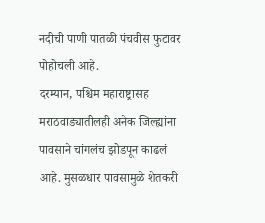नदीची पाणी पातळी पंचवीस फुटावर पोहोचली आहे.
दरम्यान, पश्चिम महाराष्ट्रासह मराठवाड्यातीलही अनेक जिल्ह्यांना पावसाने चांगलंच झोडपून काढलं आहे. मुसळधार पावसामुळे शेतकरी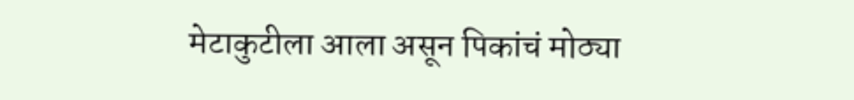मेटाकुटीला आला असून पिकांचं मोठ्या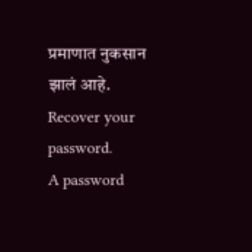प्रमाणात नुकसान झालं आहे.
Recover your password.
A password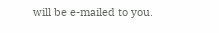will be e-mailed to you.